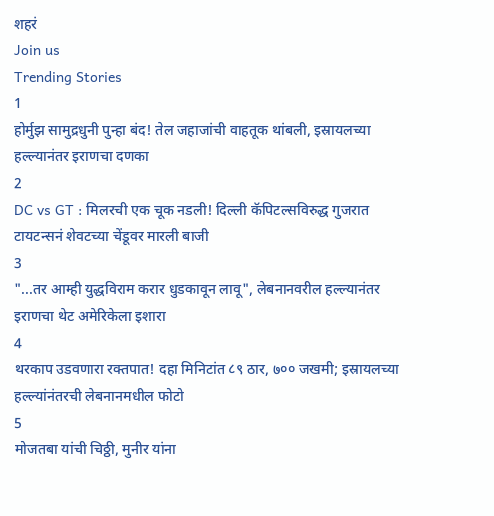शहरं
Join us
Trending Stories
1
होर्मुझ सामुद्रधुनी पुन्हा बंद! तेल जहाजांची वाहतूक थांबली, इस्रायलच्या हल्ल्यानंतर इराणचा दणका
2
DC vs GT : मिलरची एक चूक नडली! दिल्ली कॅपिटल्सविरुद्ध गुजरात टायटन्सनं शेवटच्या चेंडूवर मारली बाजी
3
"...तर आम्ही युद्धविराम करार धुडकावून लावू", लेबनानवरील हल्ल्यानंतर इराणचा थेट अमेरिकेला इशारा
4
थरकाप उडवणारा रक्तपात! दहा मिनिटांत ८९ ठार, ७०० जखमी; इस्रायलच्या हल्ल्यांनंतरची लेबनानमधील फोटो
5
मोजतबा यांची चिठ्ठी, मुनीर यांना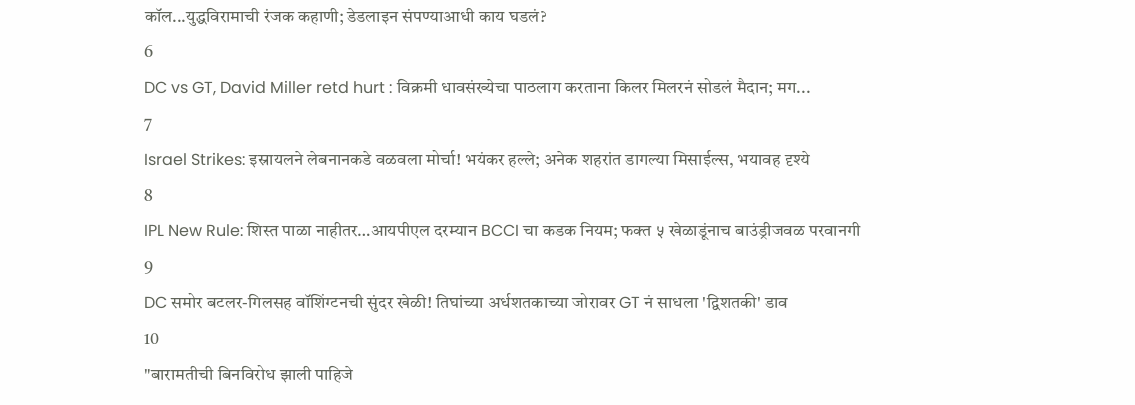कॉल...युद्धविरामाची रंजक कहाणी; डेडलाइन संपण्याआधी काय घडलं?
6
DC vs GT, David Miller retd hurt : विक्रमी धावसंख्येचा पाठलाग करताना किलर मिलरनं सोडलं मैदान; मग...
7
Israel Strikes: इस्रायलने लेबनानकडे वळवला मोर्चा! भयंकर हल्ले; अनेक शहरांत डागल्या मिसाईल्स, भयावह दृश्ये
8
IPL New Rule: शिस्त पाळा नाहीतर…आयपीएल दरम्यान BCCI चा कडक नियम; फक्त ५ खेळाडूंनाच बाउंड्रीजवळ परवानगी
9
DC समोर बटलर-गिलसह वॉशिंग्टनची सुंदर खेळी! तिघांच्या अर्धशतकाच्या जोरावर GT नं साधला 'द्विशतकी' डाव
10
"बारामतीची बिनविरोध झाली पाहिजे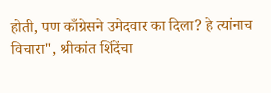होती, पण काँग्रेसने उमेदवार का दिला? हे त्यांनाच विचारा", श्रीकांत शिंदेंचा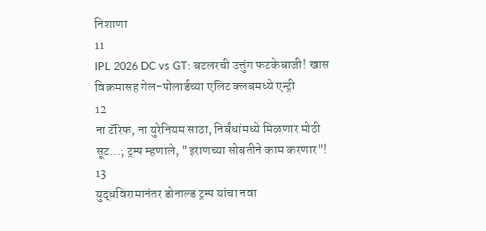निशाणा
11
IPL 2026 DC vs GT: बटलरची उत्तुंग फटकेबाजी! खास विक्रमासह गेल-पोलार्डच्या एलिट क्लबमध्ये एन्ट्री
12
ना टॅरिफ, ना युरेनियम साठा, निर्बंधांमध्ये मिळणार मोठी सूट...; ट्रम्प म्हणाले, "इराणच्या सोबतीने काम करणार"!
13
युद्धविरामानंतर डोनाल्ड ट्रम्प यांचा नवा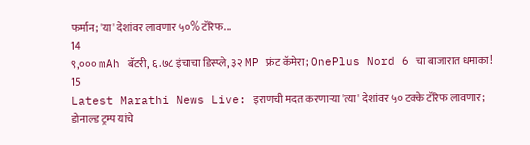फर्मान; 'या' देशांवर लावणार ५०% टॅरिफ...
14
९,००० mAh बॅटरी, ६.७८ इंचाचा डिस्प्ले, ३२ MP फ्रंट कॅमेरा; OnePlus Nord 6 चा बाजारात धमाका!
15
Latest Marathi News Live: इराणची मदत करणाऱ्या 'त्या' देशांवर ५० टक्के टॅरिफ लावणार; डोनाल्ड ट्रम्प यांचे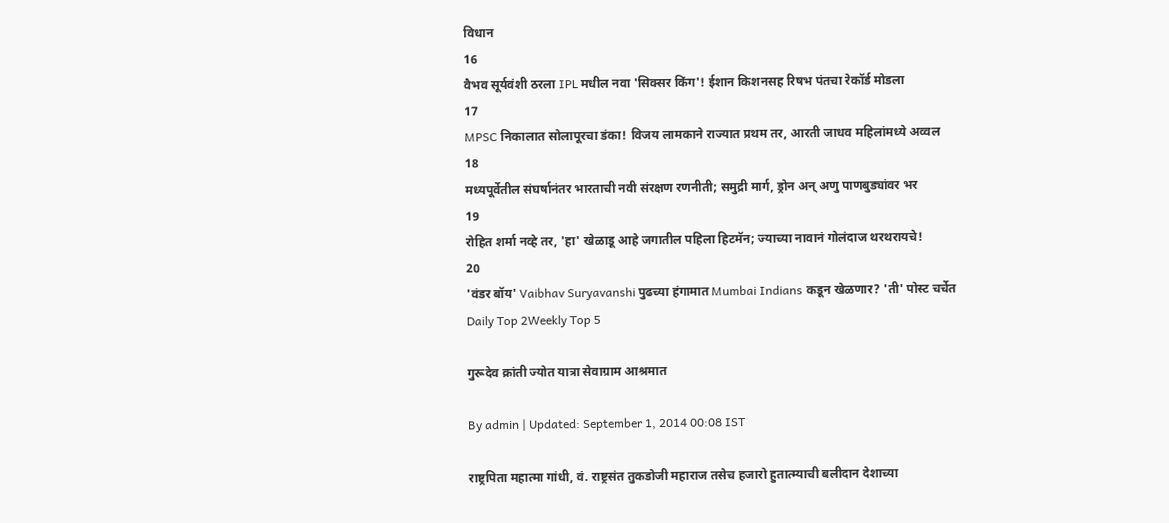विधान
16
वैभव सूर्यवंशी ठरला IPL मधील नवा 'सिक्सर किंग'! ईशान किशनसह रिषभ पंतचा रेकॉर्ड मोडला
17
MPSC निकालात सोलापूरचा डंका! विजय लामकाने राज्यात प्रथम तर, आरती जाधव महिलांमध्ये अव्वल
18
मध्यपूर्वेतील संघर्षानंतर भारताची नवी संरक्षण रणनीती; समुद्री मार्ग, ड्रोन अन् अणु पाणबुड्यांवर भर
19
रोहित शर्मा नव्हे तर, 'हा' खेळाडू आहे जगातील पहिला हिटमॅन; ज्याच्या नावानं गोलंदाज थरथरायचे!
20
'वंडर बॉय' Vaibhav Suryavanshi पुढच्या हंगामात Mumbai Indians कडून खेळणार? 'ती' पोस्ट चर्चेत
Daily Top 2Weekly Top 5

गुरूदेव क्रांती ज्योत यात्रा सेवाग्राम आश्रमात

By admin | Updated: September 1, 2014 00:08 IST

राष्ट्रपिता महात्मा गांधी, वं. राष्ट्रसंत तुकडोजी महाराज तसेच हजारो हुतात्म्याची बलीदान देशाच्या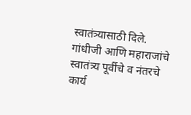स्वातंत्र्यासाठी दिले. गांधीजी आणि महाराजांचे स्वातंत्र्य पूर्वीचे व नंतरचे कार्य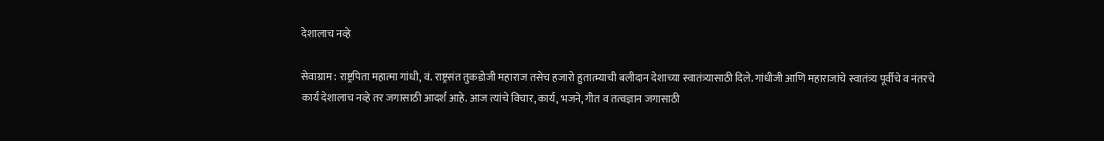देशालाच नव्हे

सेवाग्राम : राष्ट्रपिता महात्मा गांधी, वं. राष्ट्रसंत तुकडोजी महाराज तसेच हजारो हुतात्म्याची बलीदान देशाच्या स्वातंत्र्यासाठी दिले. गांधीजी आणि महाराजांचे स्वातंत्र्य पूर्वीचे व नंतरचे कार्य देशालाच नव्हे तर जगासाठी आदर्श आहे. आज त्यांचे विचार, कार्य, भजने, गीत व तत्वज्ञान जगासाठी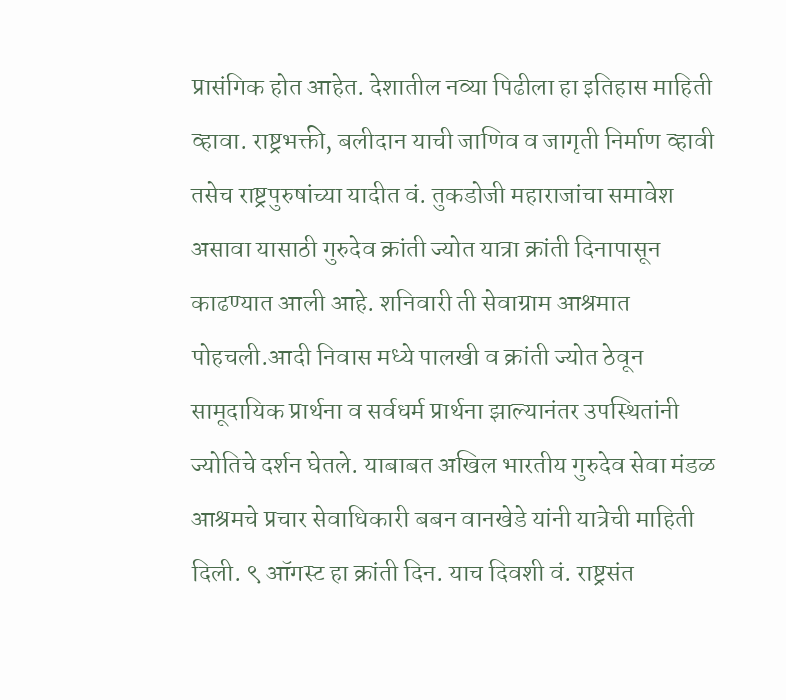प्रासंगिक होत आहेत. देशातील नव्या पिढीला हा इतिहास माहिती व्हावा. राष्ट्रभक्ती, बलीदान याची जाणिव व जागृती निर्माण व्हावी तसेच राष्ट्रपुरुषांच्या यादीत वं. तुकडोजी महाराजांचा समावेश असावा यासाठी गुरुदेव क्रांती ज्योत यात्रा क्रांती दिनापासून काढण्यात आली आहे. शनिवारी ती सेवाग्राम आश्रमात पोहचली.आदी निवास मध्ये पालखी व क्रांती ज्योत ठेवून सामूदायिक प्रार्थना व सर्वधर्म प्रार्थना झाल्यानंतर उपस्थितांनी ज्योतिचे दर्शन घेतले. याबाबत अखिल भारतीय गुरुदेव सेवा मंडळ आश्रमचे प्रचार सेवाधिकारी बबन वानखेडे यांनी यात्रेची माहिती दिली. ९ ऑगस्ट हा क्रांती दिन. याच दिवशी वं. राष्ट्रसंत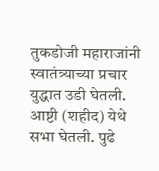तुकडोजी महाराजांनी स्वातंत्र्याच्या प्रचार युद्धात उडी घेतली. आष्टी (शहीद) येथे सभा घेतली. पुढे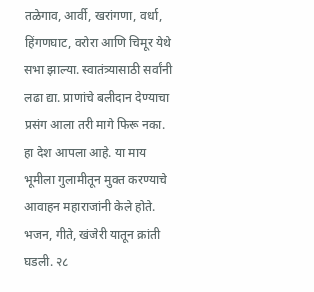तळेगाव, आर्वी, खरांगणा, वर्धा, हिंगणघाट, वरोरा आणि चिमूर येथे सभा झाल्या. स्वातंत्र्यासाठी सर्वांनी लढा द्या. प्राणांचे बलीदान देण्याचा प्रसंग आला तरी मागे फिरू नका. हा देश आपला आहे. या माय भूमीला गुलामीतून मुक्त करण्याचे आवाहन महाराजांनी केले होते. भजन, गीते, खंजेरी यातून क्रांती घडली. २८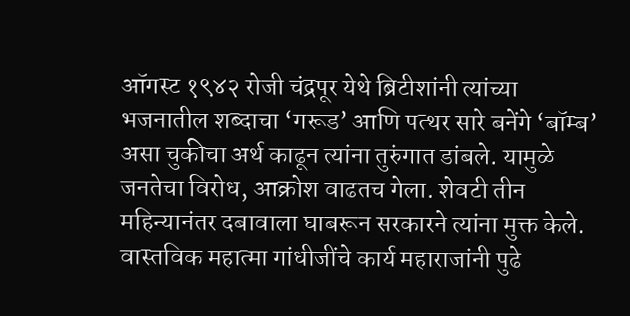ऑगस्ट १९४२ रोजी चंद्रपूर येथे ब्रिटीशांनी त्यांच्या भजनातील शब्दाचा ‘गरूड’ आणि पत्थर सारे बनेंगे ‘बॉम्ब’ असा चुकीचा अर्थ काढून त्यांना तुरुंगात डांबले. यामुळे जनतेचा विरोध, आक्रोश वाढतच गेला. शेवटी तीन महिन्यानंतर दबावाला घाबरून सरकारने त्यांना मुक्त केले. वास्तविक महात्मा गांधीजींचे कार्य महाराजांनी पुढे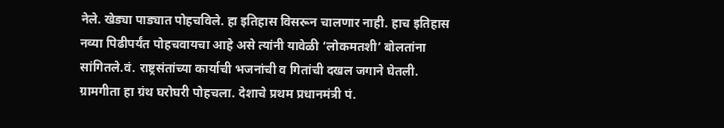नेले. खेड्या पाड्यात पोहचविले. हा इतिहास विसरून चालणार नाही. हाच इतिहास नव्या पिढीपर्यंत पोहचवायचा आहे असे त्यांनी यावेळी ‘लोकमतशी’ बोलतांना सांगितले.वं. राष्ट्रसंतांच्या कार्याची भजनांची व गितांची दखल जगाने घेतली. ग्रामगीता हा ग्रंथ घरोघरी पोहचला. देशाचे प्रथम प्रधानमंत्री पं.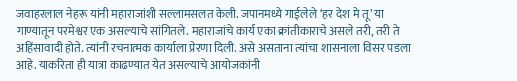जवाहरलाल नेहरू यांनी महाराजांशी सल्लामसलत केली. जपानमध्ये गाईलेले ‘हर देश मे तू’ या गाण्यातून परमेश्वर एक असल्याचे सांगितले. महाराजांचे कार्य एका क्रांतीकाराचे असले तरी, तरी ते अहिंसावादी होते. त्यांनी रचनात्मक कार्याला प्रेरणा दिली. असे असताना त्यांचा शासनाला विसर पडला आहे. याकरिता ही यात्रा काढण्यात येत असल्याचे आयोजकांनी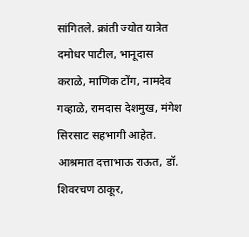सांगितले. क्रांती ज्योत यात्रेत दमोधर पाटील, भानूदास कराळे, माणिक टोंग, नामदेव गव्हाळे, रामदास देशमुख, मंगेश सिरसाट सहभागी आहेत. आश्रमात दत्ताभाऊ राऊत, डॉ. शिवरचण ठाकूर,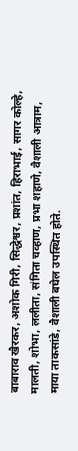बाबाराव खैरकर, अशोक गिरी, सिद्धेश्वर, प्रशांत, हिराभाई, सागर कोल्हे, मालती, शोभा, ललीता, संगिता चव्हाण, प्रभा शहाणे, वैशाली आत्राम, माया ताकसांडे, वैशाली बघेल उपस्थित होते.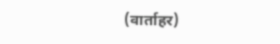(वार्ताहर)